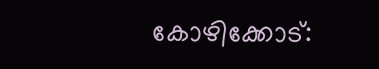കോഴിക്കോട്: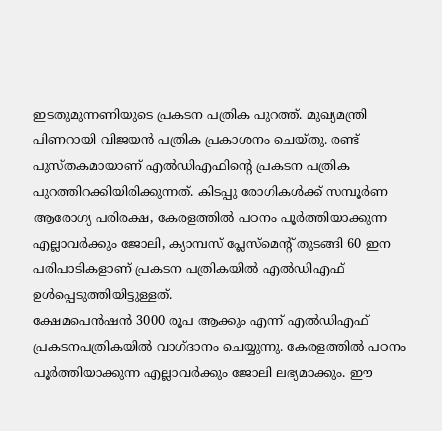ഇടതുമുന്നണിയുടെ പ്രകടന പത്രിക പുറത്ത്. മുഖ്യമന്ത്രി പിണറായി വിജയൻ പത്രിക പ്രകാശനം ചെയ്തു. രണ്ട് പുസ്തകമായാണ് എൽഡിഎഫിന്റെ പ്രകടന പത്രിക പുറത്തിറക്കിയിരിക്കുന്നത്. കിടപ്പു രോഗികൾക്ക് സമ്പൂർണ ആരോഗ്യ പരിരക്ഷ, കേരളത്തിൽ പഠനം പൂർത്തിയാക്കുന്ന എല്ലാവർക്കും ജോലി, ക്യാമ്പസ് പ്ലേസ്മെന്റ് തുടങ്ങി 60 ഇന പരിപാടികളാണ് പ്രകടന പത്രികയിൽ എൽഡിഎഫ് ഉൾപ്പെടുത്തിയിട്ടുള്ളത്.
ക്ഷേമപെൻഷൻ 3000 രൂപ ആക്കും എന്ന് എൽഡിഎഫ് പ്രകടനപത്രികയിൽ വാഗ്ദാനം ചെയ്യുന്നു. കേരളത്തിൽ പഠനം പൂർത്തിയാക്കുന്ന എല്ലാവർക്കും ജോലി ലഭ്യമാക്കും. ഈ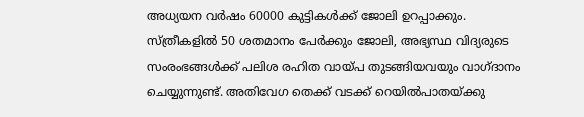അധ്യയന വർഷം 60000 കുട്ടികൾക്ക് ജോലി ഉറപ്പാക്കും. സ്ത്രീകളിൽ 50 ശതമാനം പേർക്കും ജോലി, അഭ്യസ്ഥ വിദ്യരുടെ സംരംഭങ്ങൾക്ക് പലിശ രഹിത വായ്പ തുടങ്ങിയവയും വാഗ്ദാനം ചെയ്യുന്നുണ്ട്. അതിവേഗ തെക്ക് വടക്ക് റെയിൽപാതയ്ക്കു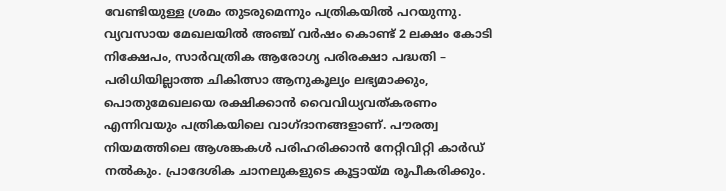വേണ്ടിയുള്ള ശ്രമം തുടരുമെന്നും പത്രികയിൽ പറയുന്നു.
വ്യവസായ മേഖലയിൽ അഞ്ച് വർഷം കൊണ്ട് 2 ലക്ഷം കോടി നിക്ഷേപം, സാർവത്രിക ആരോഗ്യ പരിരക്ഷാ പദ്ധതി – പരിധിയില്ലാത്ത ചികിത്സാ ആനുകൂല്യം ലഭ്യമാക്കും, പൊതുമേഖലയെ രക്ഷിക്കാൻ വൈവിധ്യവത്കരണം എന്നിവയും പത്രികയിലെ വാഗ്ദാനങ്ങളാണ്. പൗരത്വ നിയമത്തിലെ ആശങ്കകൾ പരിഹരിക്കാൻ നേറ്റിവിറ്റി കാർഡ് നൽകും. പ്രാദേശിക ചാനലുകളുടെ കൂട്ടായ്മ രൂപീകരിക്കും.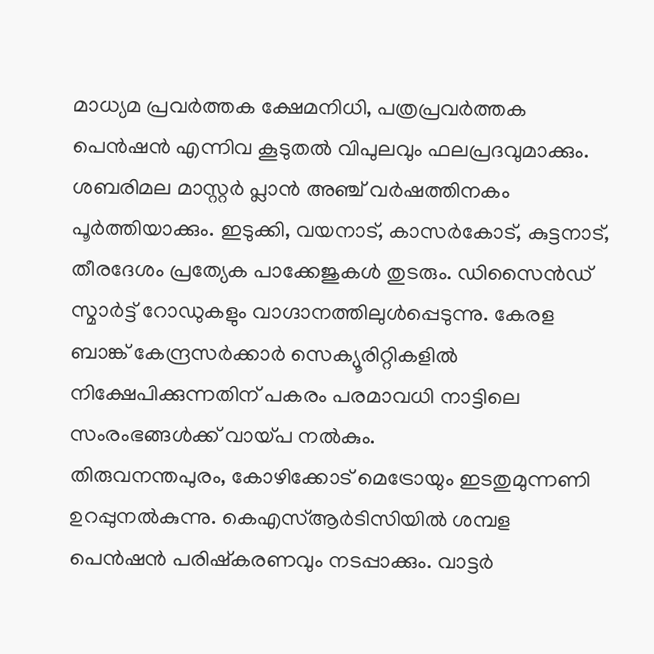മാധ്യമ പ്രവർത്തക ക്ഷേമനിധി, പത്രപ്രവർത്തക പെൻഷൻ എന്നിവ കൂടുതൽ വിപുലവും ഫലപ്രദവുമാക്കും. ശബരിമല മാസ്റ്റർ പ്ലാൻ അഞ്ച് വർഷത്തിനകം പൂർത്തിയാക്കും. ഇടുക്കി, വയനാട്, കാസർകോട്, കുട്ടനാട്, തീരദേശം പ്രത്യേക പാക്കേജുകൾ തുടരും. ഡിസൈൻഡ് സ്മാർട്ട് റോഡുകളും വാഗ്ദാനത്തിലുൾപ്പെടുന്നു. കേരള ബാങ്ക് കേന്ദ്രസർക്കാർ സെക്യൂരിറ്റികളിൽ നിക്ഷേപിക്കുന്നതിന് പകരം പരമാവധി നാട്ടിലെ സംരംഭങ്ങൾക്ക് വായ്പ നൽകും.
തിരുവനന്തപുരം, കോഴിക്കോട് മെട്രോയും ഇടതുമുന്നണി ഉറപ്പുനൽകുന്നു. കെഎസ്ആർടിസിയിൽ ശമ്പള പെൻഷൻ പരിഷ്കരണവും നടപ്പാക്കും. വാട്ടർ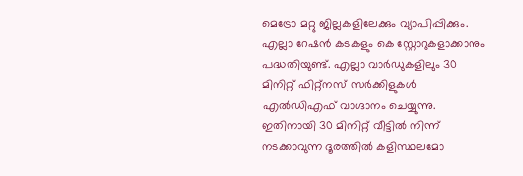മെട്രോ മറ്റു ജില്ലകളിലേക്കും വ്യാപിപ്പിക്കും. എല്ലാ റേഷൻ കടകളും കെ സ്റ്റോറുകളാക്കാനും പദ്ധതിയുണ്ട്. എല്ലാ വാർഡുകളിലും 30 മിനിറ്റ് ഫിറ്റ്നസ് സർക്കിളുകൾ എൽഡിഎഫ് വാഗ്ദാനം ചെയ്യുന്നു. ഇതിനായി 30 മിനിറ്റ് വീട്ടിൽ നിന്ന് നടക്കാവുന്ന ദൂരത്തിൽ കളിസ്ഥലമോ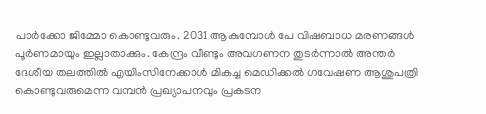പാർക്കോ ജിമ്മോ കൊണ്ടുവരും. 2031 ആകുമ്പോൾ പേ വിഷബാധ മരണങ്ങൾ പൂർണമായും ഇല്ലാതാക്കും. കേന്ദ്രം വീണ്ടും അവഗണന തുടർന്നാൽ അന്തർ ദേശീയ തലത്തിൽ എയിംസിനേക്കാൾ മികച്ച മെഡിക്കൽ ഗവേഷണ ആശുപത്രി കൊണ്ടുവരുമെന്ന വമ്പൻ പ്രഖ്യാപനവും പ്രകടന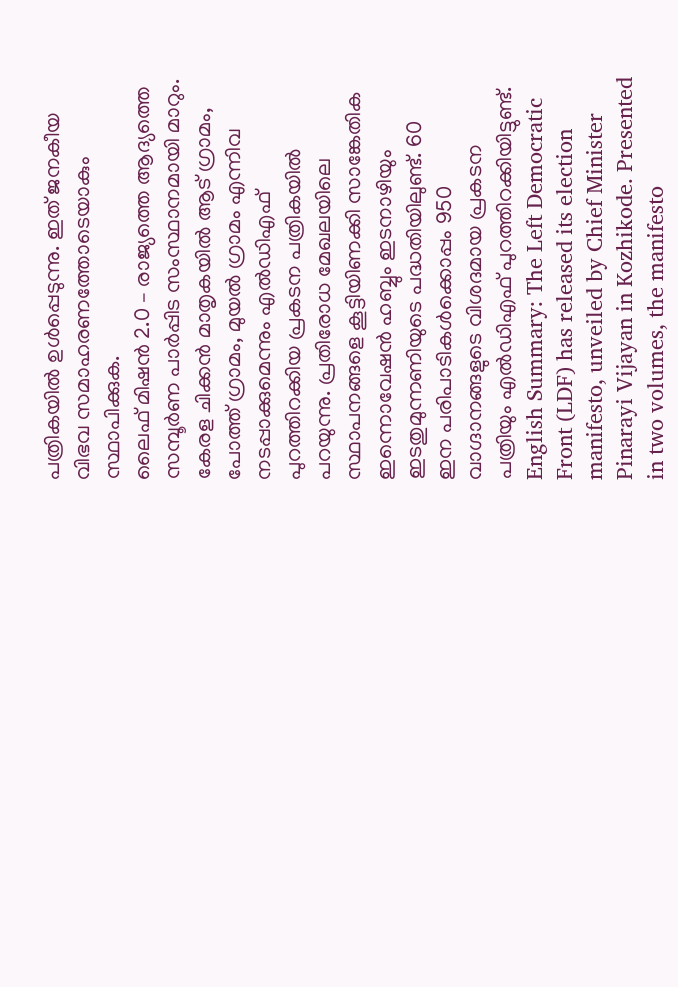പത്രികയിൽ ഉൾപ്പെടുന്നു. ഇത് ജനകീയ വിഭവ സമാഹരണത്തോടെയാകും സ്ഥാപിക്കുക.
ലൈഫ് മിഷൻ 2.0 – രാജ്യത്തെ ആദ്യത്തെ സമ്പൂർണ പാർപ്പിട സംസ്ഥാനമായി മാറും. കേരള ചിക്കൻ മാതൃകയിൽ ആട് ഗ്രാമം, പോത്ത് ഗ്രാമം, മുയൽ ഗ്രാമം എന്നിവ നടപ്പാക്കുമെന്നും എൽഡിഎഫ് പുറത്തിറക്കിയ പ്രകടന പത്രികയിൽ പറയുന്നു. പ്രതിരോധ മേഖലയിലെ സ്ഥാപനങ്ങളെ കൂട്ടിയിണക്കി സാങ്കേതിക ഇന്നൊവേഷൻ ഹബ്ബും ഇടനാഴിയും ഇടതുമുന്നണിയുടെ പദ്ധതിയിലുണ്ട്. 60 ഇന പരിപാടികൾക്കൊപ്പം 950 വാഗ്ദാനങ്ങളുടെ വിശദമായ പ്രകടന പത്രിയും എൽഡിഎഫ് പുറത്തിറക്കിയിട്ടുണ്ട്.
English Summary: The Left Democratic Front (LDF) has released its election manifesto, unveiled by Chief Minister Pinarayi Vijayan in Kozhikode. Presented in two volumes, the manifesto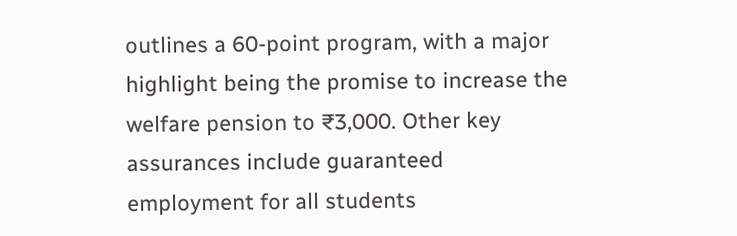outlines a 60-point program, with a major highlight being the promise to increase the welfare pension to ₹3,000. Other key assurances include guaranteed employment for all students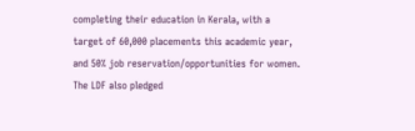completing their education in Kerala, with a target of 60,000 placements this academic year, and 50% job reservation/opportunities for women. The LDF also pledged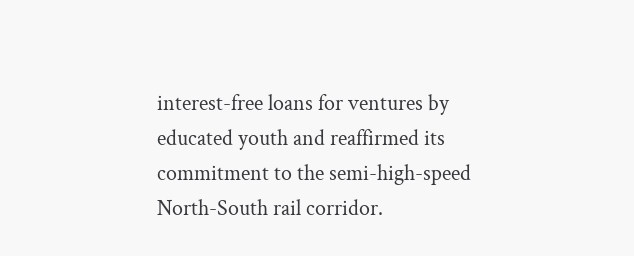interest-free loans for ventures by educated youth and reaffirmed its commitment to the semi-high-speed North-South rail corridor.